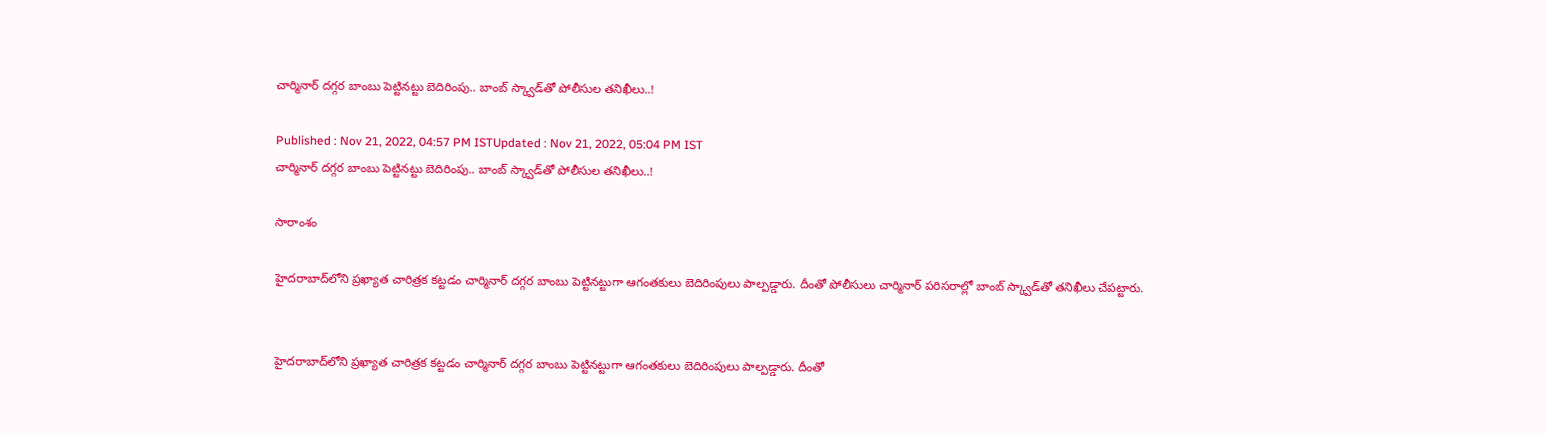చార్మినార్ దగ్గర బాంబు పెట్టినట్టు బెదిరింపు.. బాంబ్ స్క్వాడ్‌తో పోలీసుల తనిఖీలు..!

Published : Nov 21, 2022, 04:57 PM ISTUpdated : Nov 21, 2022, 05:04 PM IST
చార్మినార్ దగ్గర బాంబు పెట్టినట్టు బెదిరింపు.. బాంబ్ స్క్వాడ్‌తో పోలీసుల తనిఖీలు..!

సారాంశం

హైదరాబాద్‌లోని ప్రఖ్యాత చారిత్రక కట్టడం చార్మినార్ దగ్గర బాంబు పెట్టినట్టుగా ఆగంతకులు బెదిరింపులు పాల్పడ్డారు. దీంతో పోలీసులు చార్మినార్ పరిసరాల్లో బాంబ్ స్క్వాడ్‌తో తనిఖీలు చేపట్టారు.


హైదరాబాద్‌లోని ప్రఖ్యాత చారిత్రక కట్టడం చార్మినార్ దగ్గర బాంబు పెట్టినట్టుగా ఆగంతకులు బెదిరింపులు పాల్పడ్డారు. దీంతో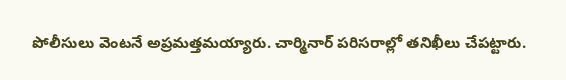పోలీసులు వెంటనే అప్రమత్తమయ్యారు. చార్మినార్ పరిసరాల్లో తనిఖీలు చేపట్టారు.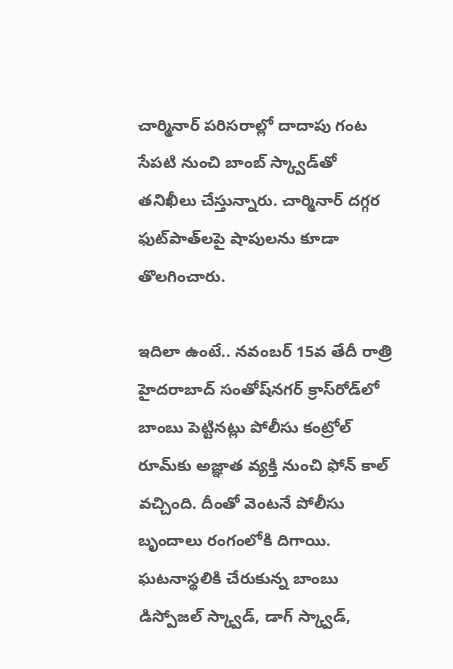చార్మినార్ పరిసరాల్లో దాదాపు గంట సేపటి నుంచి బాంబ్ స్క్వాడ్‌తో తనిఖీలు చేస్తున్నారు. చార్మినార్ దగ్గర ఫుట్‌పాత్‌లపై షాపులను కూడా తొలగించారు.

ఇదిలా ఉంటే.. నవంబర్ 15వ తేదీ రాత్రి హైదరాబాద్ సంతోష్‌నగర్ క్రాస్‌రోడ్‌లో బాంబు పెట్టినట్లు పోలీసు కంట్రోల్ రూమ్‌కు అజ్ఞాత వ్యక్తి నుంచి ఫోన్ కాల్ వచ్చింది. దీంతో వెంటనే పోలీసు బృందాలు రంగంలోకి దిగాయి. ఘటనాస్థలికి చేరుకున్న బాంబు డిస్పోజల్ స్క్వాడ్, డాగ్ స్క్వాడ్,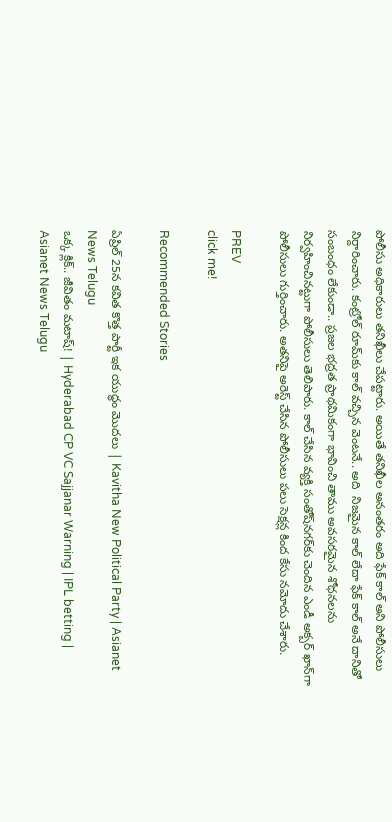పోలీసు అధికారులు తనిఖీలు చేపట్టారు. అయితే తనిఖీల అనంతరం అది ఫేక్ కాల్ అని పోలీసులు నిర్దారించారు. కంట్రోల్ రూమ్‌కు కాల్ వచ్చిన వెంటనే.. అది  నిజమైన కాల్ లేదా ఫేక్ కాల్ అనే దానితో సంబంధం లేకుండా.. ప్రజల భద్రత ప్రాథమికంగా భావించి తాము అవసరమైన శోధనలను నిర్వహించినట్టుగా పోలీసులు తెలిపారు. కాల్ చేసిన వ్యక్తి సంతోష్‌నగర్‌కు చెందిన ఎండీ అక్బర్ ఖాన్‌గా పోలీసులు గుర్తించారు. అతనిపై అరెస్ట్ చేసిన పోలీసులు పలు సెక్షన్ల కింద కేసు నమోదు చేశారు.

PREV
click me!

Recommended Stories

ఏప్రిల్ 25న కవిత కొత్త పార్టీ ఇక యుద్ధం మొదలు | Kavitha New Political Party | Asianet News Telugu
ఒక్క క్లిక్.. జీవితం మటాష్! | Hyderabad CP VC Sajjanar Warning | IPL betting | Asianet News Telugu